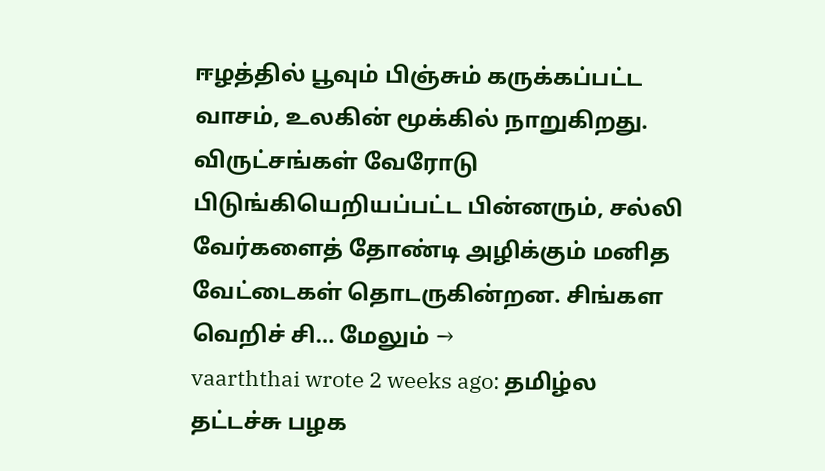ஈழத்தில் பூவும் பிஞ்சும் கருக்கப்பட்ட வாசம், உலகின் மூக்கில் நாறுகிறது. விருட்சங்கள் வேரோடு பிடுங்கியெறியப்பட்ட பின்னரும், சல்லி வேர்களைத் தோண்டி அழிக்கும் மனித வேட்டைகள் தொடருகின்றன. சிங்கள வெறிச் சி… மேலும் →
vaarththai wrote 2 weeks ago: தமிழ்ல தட்டச்சு பழக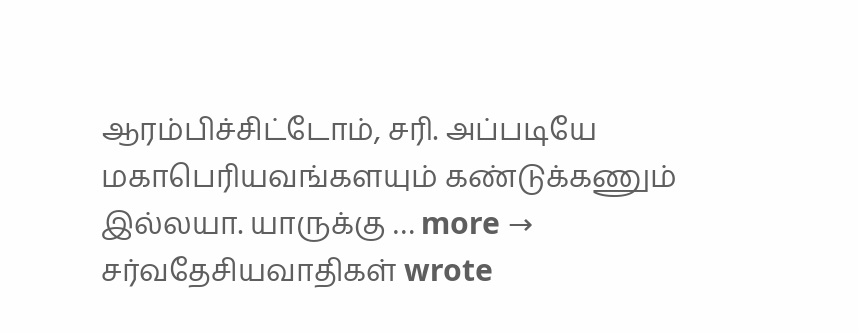ஆரம்பிச்சிட்டோம், சரி. அப்படியே மகாபெரியவங்களயும் கண்டுக்கணும் இல்லயா. யாருக்கு … more →
சர்வதேசியவாதிகள் wrote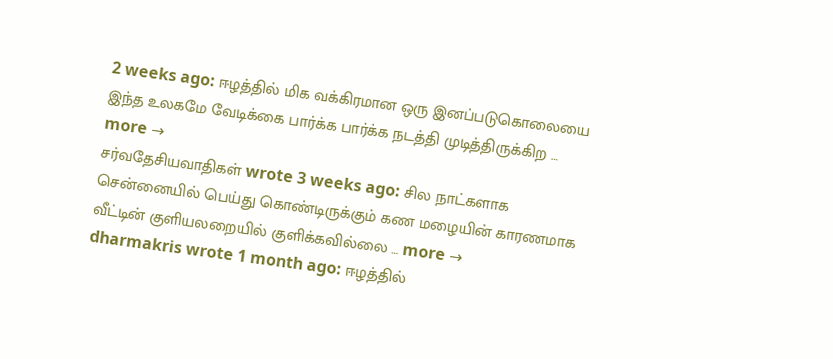2 weeks ago: ஈழத்தில் மிக வக்கிரமான ஒரு இனப்படுகொலையை இந்த உலகமே வேடிக்கை பார்க்க பார்க்க நடத்தி முடித்திருக்கிற … more →
சர்வதேசியவாதிகள் wrote 3 weeks ago: சில நாட்களாக சென்னையில் பெய்து கொண்டிருக்கும் கண மழையின் காரணமாக வீட்டின் குளியலறையில் குளிக்கவில்லை … more →
dharmakris wrote 1 month ago: ஈழத்தில்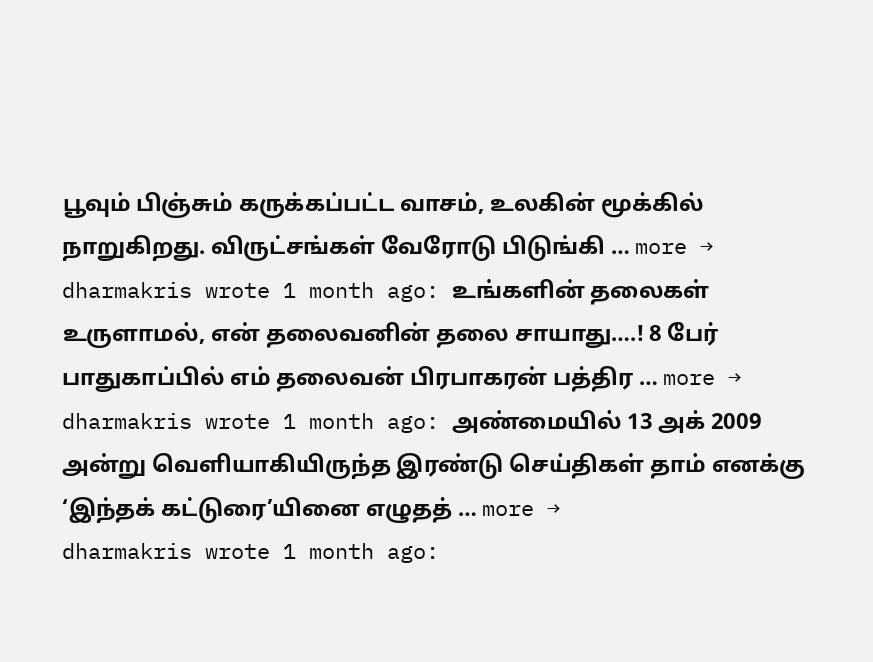பூவும் பிஞ்சும் கருக்கப்பட்ட வாசம், உலகின் மூக்கில் நாறுகிறது. விருட்சங்கள் வேரோடு பிடுங்கி … more →
dharmakris wrote 1 month ago: உங்களின் தலைகள் உருளாமல், என் தலைவனின் தலை சாயாது….! 8 பேர் பாதுகாப்பில் எம் தலைவன் பிரபாகரன் பத்திர … more →
dharmakris wrote 1 month ago: அண்மையில் 13 அக் 2009 அன்று வெளியாகியிருந்த இரண்டு செய்திகள் தாம் எனக்கு ‘இந்தக் கட்டுரை’யினை எழுதத் … more →
dharmakris wrote 1 month ago: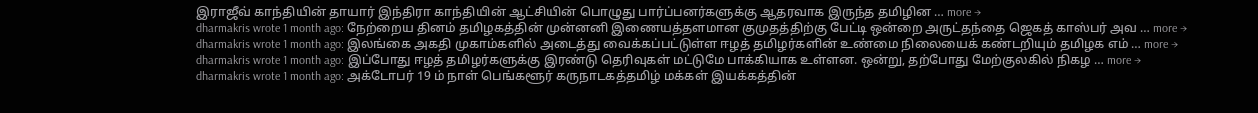இராஜீவ் காந்தியின் தாயார் இந்திரா காந்தியின் ஆட்சியின் பொழுது பார்ப்பனர்களுக்கு ஆதரவாக இருந்த தமிழின … more →
dharmakris wrote 1 month ago: நேற்றைய தினம் தமிழகத்தின் முன்னனி இணையத்தளமான குமுதத்திற்கு பேட்டி ஒன்றை அருட்தந்தை ஜெகத் காஸ்பர் அவ … more →
dharmakris wrote 1 month ago: இலங்கை அகதி முகாம்களில் அடைத்து வைக்கப்பட்டுள்ள ஈழத் தமிழர்களின் உண்மை நிலையைக் கண்டறியும் தமிழக எம் … more →
dharmakris wrote 1 month ago: இப்போது ஈழத் தமிழர்களுக்கு இரண்டு தெரிவுகள் மட்டுமே பாக்கியாக உள்ளன. ஒன்று, தற்போது மேற்குலகில் நிகழ … more →
dharmakris wrote 1 month ago: அக்டோபர் 19 ம் நாள் பெங்களூர் கருநாடகத்தமிழ் மக்கள் இயக்கத்தின்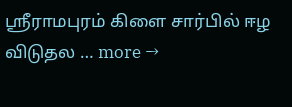ஸ்ரீராமபுரம் கிளை சார்பில் ஈழ விடுதல … more →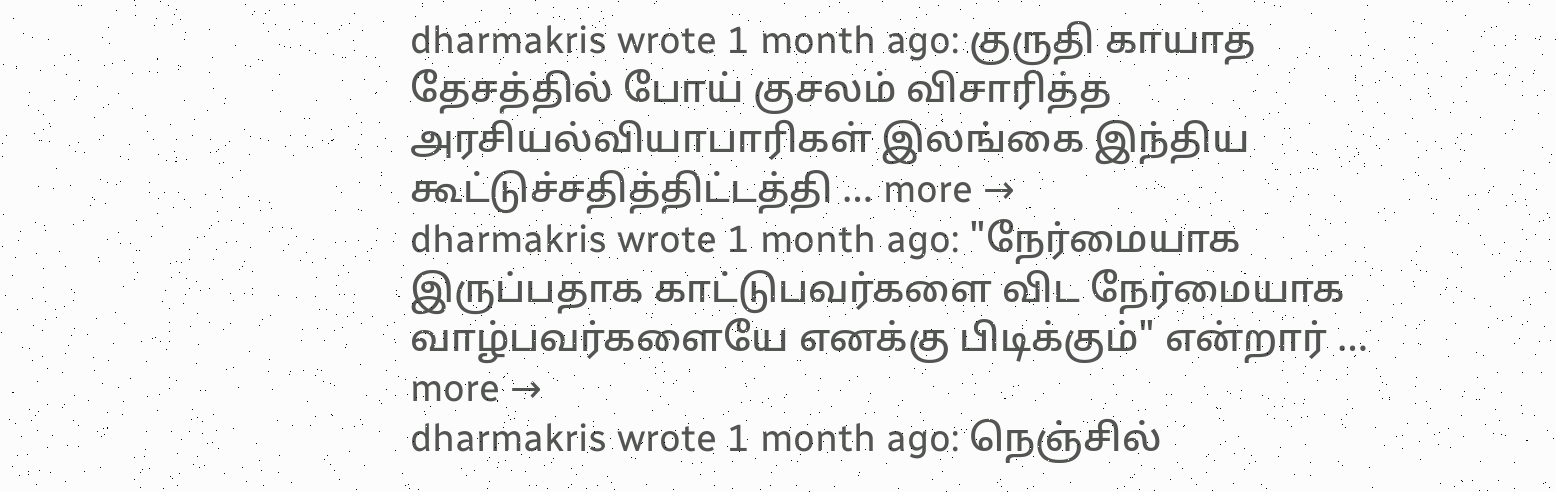dharmakris wrote 1 month ago: குருதி காயாத தேசத்தில் போய் குசலம் விசாரித்த அரசியல்வியாபாரிகள் இலங்கை இந்திய கூட்டுச்சதித்திட்டத்தி … more →
dharmakris wrote 1 month ago: "நேர்மையாக இருப்பதாக காட்டுபவர்களை விட நேர்மையாக வாழ்பவர்களையே எனக்கு பிடிக்கும்" என்றார் … more →
dharmakris wrote 1 month ago: நெஞ்சில்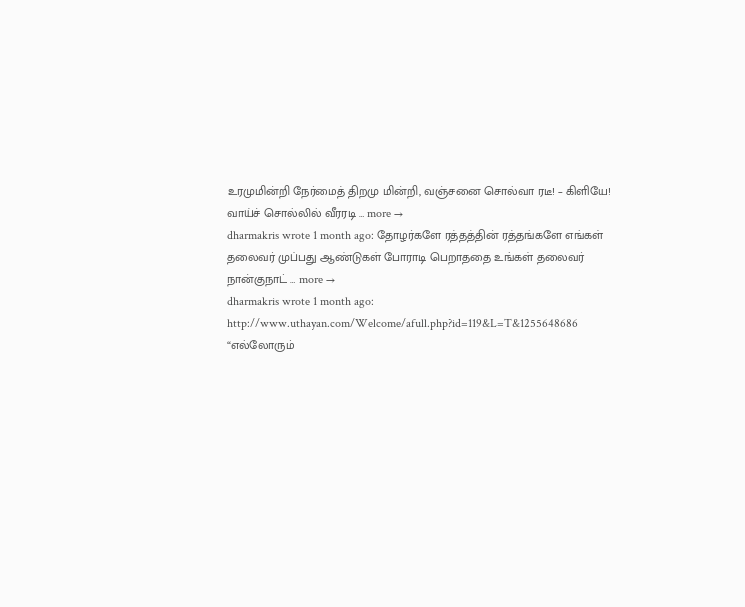உரமுமின்றி நேர்மைத் திறமு மின்றி, வஞ்சனை சொல்வா ரடீ! – கிளியே! வாய்ச் சொல்லில் வீரரடி … more →
dharmakris wrote 1 month ago: தோழர்களே ரத்தத்தின் ரத்தங்களே எங்கள் தலைவர் முப்பது ஆண்டுகள் போராடி பெறாததை உங்கள் தலைவர் நான்குநாட் … more →
dharmakris wrote 1 month ago: http://www.uthayan.com/Welcome/afull.php?id=119&L=T&1255648686 “எல்லோரும்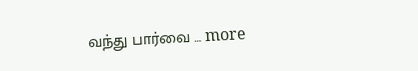வந்து பார்வை … more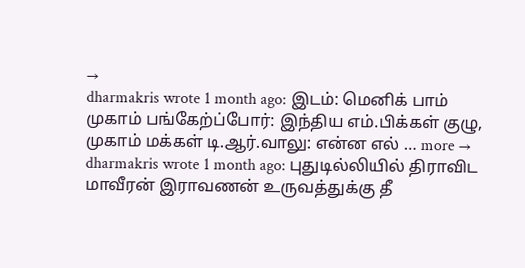→
dharmakris wrote 1 month ago: இடம்: மெனிக் பாம் முகாம் பங்கேற்ப்போர்: இந்திய எம்.பிக்கள் குழு, முகாம் மக்கள் டி.ஆர்.வாலு: என்ன எல் … more →
dharmakris wrote 1 month ago: புதுடில்லியில் திராவிட மாவீரன் இராவணன் உருவத்துக்கு தீ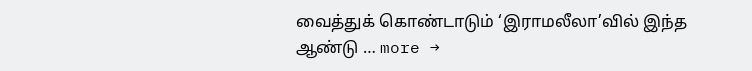வைத்துக் கொண்டாடும் ‘இராமலீலா’வில் இந்த ஆண்டு … more →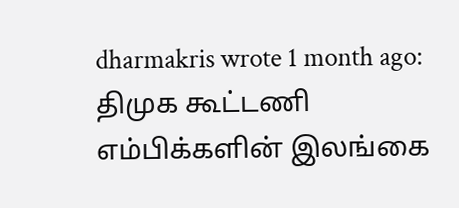dharmakris wrote 1 month ago: திமுக கூட்டணி எம்பிக்களின் இலங்கை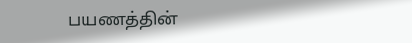பயணத்தின்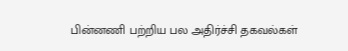பின்னணி பற்றிய பல அதிர்ச்சி தகவல்கள்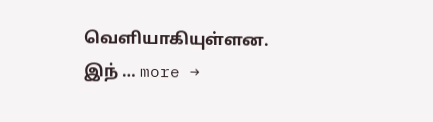வெளியாகியுள்ளன. இந் … more →